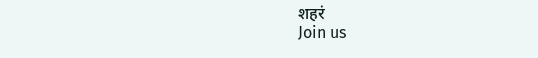शहरं
Join us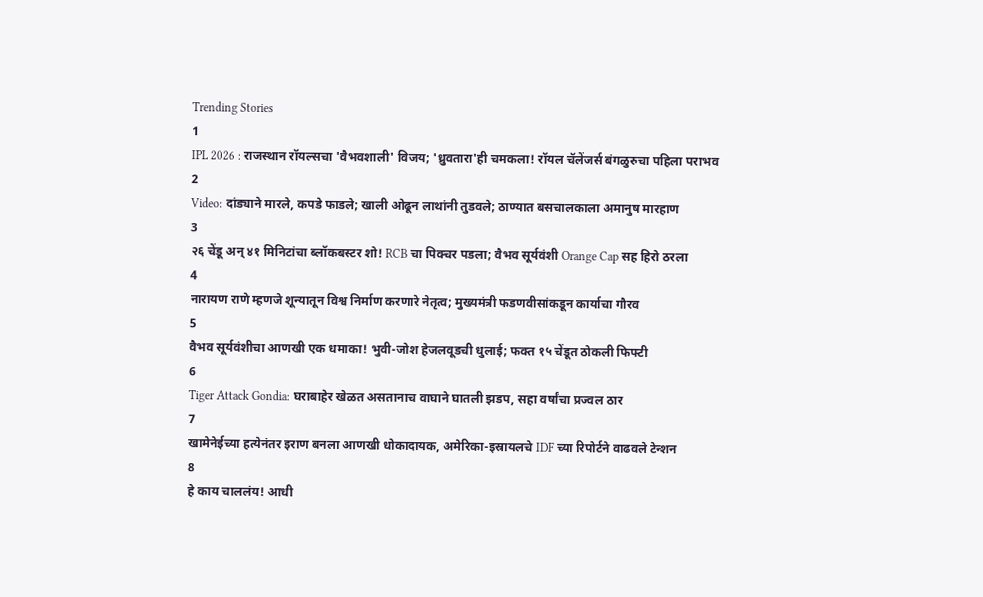Trending Stories
1
IPL 2026 : राजस्थान रॉयल्सचा 'वैभवशाली' विजय; 'ध्रुवतारा'ही चमकला! रॉयल चॅलेंजर्स बंगळुरुचा पहिला पराभव
2
Video: दांड्याने मारले, कपडे फाडले; खाली ओढून लाथांनी तुडवले; ठाण्यात बसचालकाला अमानुष मारहाण
3
२६ चेंडू अन् ४१ मिनिटांचा ब्लॉकबस्टर शो! RCB चा पिक्चर पडला; वैभव सूर्यवंशी Orange Cap सह हिरो ठरला
4
नारायण राणे म्हणजे शून्यातून विश्व निर्माण करणारे नेतृत्व; मुख्यमंत्री फडणवीसांकडून कार्याचा गौरव
5
वैभव सूर्यवंशीचा आणखी एक धमाका! भुवी-जोश हेजलवूडची धुलाई; फक्त १५ चेंडूत ठोकली फिफ्टी
6
Tiger Attack Gondia: घराबाहेर खेळत असतानाच वाघाने घातली झडप, सहा वर्षांचा प्रज्वल ठार
7
खामेनेईच्या हत्येनंतर इराण बनला आणखी धोकादायक, अमेरिका-इस्रायलचे IDF च्या रिपोर्टने वाढवले टेन्शन
8
हे काय चाललंय! आधी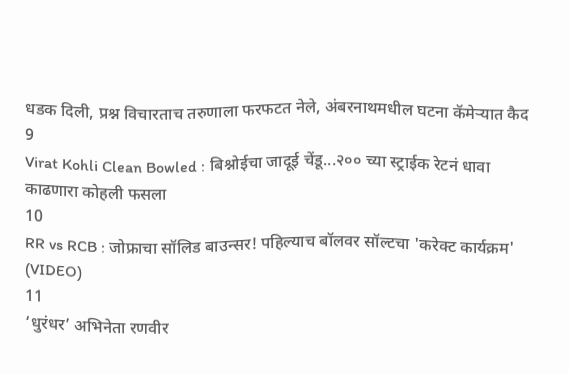धडक दिली, प्रश्न विचारताच तरुणाला फरफटत नेले, अंबरनाथमधील घटना कॅमेऱ्यात कैद
9
Virat Kohli Clean Bowled : बिश्नोईचा जादूई चेंडू...२०० च्या स्ट्राईक रेटनं धावा काढणारा कोहली फसला
10
RR vs RCB : जोफ्राचा सॉलिड बाउन्सर! पहिल्याच बॉलवर सॉल्टचा 'करेक्ट कार्यक्रम' (VIDEO)
11
‘धुरंधर’ अभिनेता रणवीर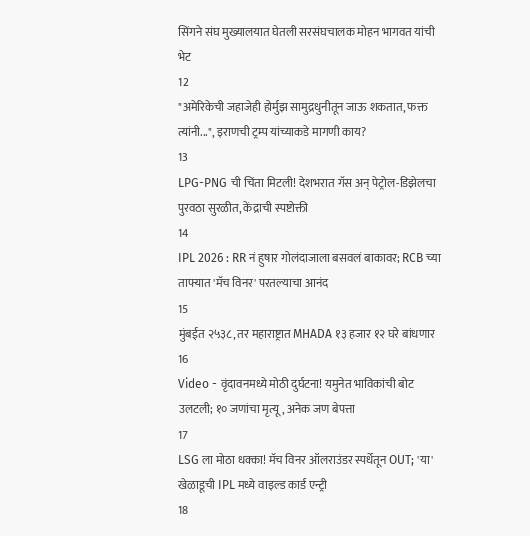सिंगने संघ मुख्यालयात घेतली सरसंघचालक मोहन भागवत यांची भेट
12
"अमेरिकेची जहाजेही होर्मुझ सामुद्रधुनीतून जाऊ शकतात, फक्त त्यांनी...", इराणची ट्रम्प यांच्याकडे मागणी काय?
13
LPG-PNG ची चिंता मिटली! देशभरात गॅस अन् पेट्रोल-डिझेलचा पुरवठा सुरळीत, केंद्राची स्पष्टोक्ती
14
IPL 2026 : RR नं हुषार गोलंदाजाला बसवलं बाकावर; RCB च्या ताफ्यात 'मॅच विनर' परतल्याचा आनंद
15
मुंबईत २५३८, तर महाराष्ट्रात MHADA १३ हजार १२ घरे बांधणार
16
Video - वृंदावनमध्ये मोठी दुर्घटना! यमुनेत भाविकांची बोट उलटली; १० जणांचा मृत्यू, अनेक जण बेपत्ता
17
LSG ला मोठा धक्का! मॅच विनर ऑलराउंडर स्पर्धेतून OUT; 'या' खेळाडूची IPL मध्ये वाइल्ड कार्ड एन्ट्री
18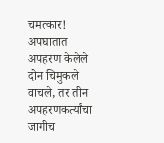चमत्कार! अपघातात अपहरण केलेले दोन चिमुकले वाचले, तर तीन अपहरणकर्त्यांचा जागीच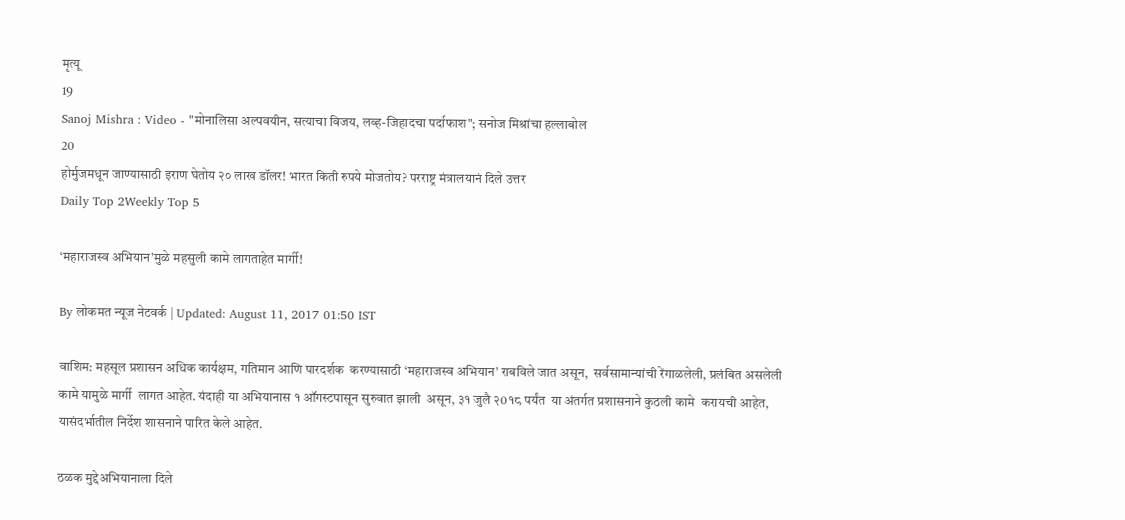मृत्यू
19
Sanoj Mishra : Video - "मोनालिसा अल्पवयीन, सत्याचा विजय, लव्ह-जिहादचा पर्दाफाश"; सनोज मिश्रांचा हल्लाबोल
20
होर्मुजमधून जाण्यासाठी इराण घेतोय २० लाख डॉलर! भारत किती रुपये मोजतोय? परराष्ट्र मंत्रालयानं दिले उत्तर
Daily Top 2Weekly Top 5

‘महाराजस्व अभियान’मुळे महसुली कामे लागताहेत मार्गी!

By लोकमत न्यूज नेटवर्क | Updated: August 11, 2017 01:50 IST

वाशिम: महसूल प्रशासन अधिक कार्यक्षम, गतिमान आणि पारदर्शक  करण्यासाठी ‘महाराजस्व अभियान’ राबविले जात असून,  सर्वसामान्यांची रेंगाळलेली, प्रलंबित असलेली कामे यामुळे मार्गी  लागत आहेत. यंदाही या अभियानास १ ऑगस्टपासून सुरुवात झाली  असून, ३१ जुलै २0१८ पर्यंत  या अंतर्गत प्रशासनाने कुठली कामे  करायची आहेत, यासंदर्भातील निर्देश शासनाने पारित केले आहेत.

ठळक मुद्देअभियानाला दिले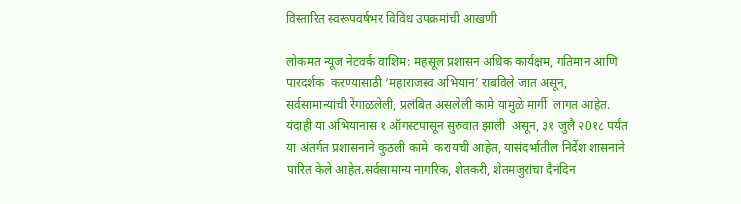विस्तारित स्वरूपवर्षभर विविध उपक्रमांची आखणी

लोकमत न्यूज नेटवर्क वाशिम: महसूल प्रशासन अधिक कार्यक्षम, गतिमान आणि पारदर्शक  करण्यासाठी ‘महाराजस्व अभियान’ राबविले जात असून,  सर्वसामान्यांची रेंगाळलेली, प्रलंबित असलेली कामे यामुळे मार्गी  लागत आहेत. यंदाही या अभियानास १ ऑगस्टपासून सुरुवात झाली  असून, ३१ जुलै २0१८ पर्यंत  या अंतर्गत प्रशासनाने कुठली कामे  करायची आहेत, यासंदर्भातील निर्देश शासनाने पारित केले आहेत.सर्वसामान्य नागरिक, शेतकरी, शेतमजुरांचा दैनंदिन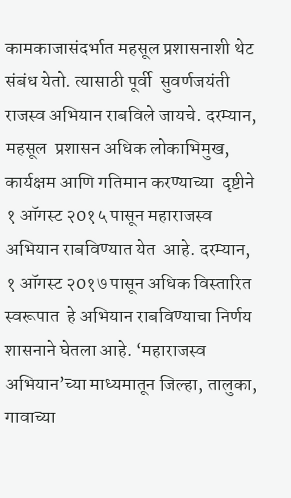कामकाजासंदर्भात महसूल प्रशासनाशी थेट संबंध येतो. त्यासाठी पूर्वी  सुवर्णजयंती राजस्व अभियान राबविले जायचे. दरम्यान, महसूल  प्रशासन अधिक लोकाभिमुख, कार्यक्षम आणि गतिमान करण्याच्या  दृष्टीने १ ऑगस्ट २0१५ पासून महाराजस्व अभियान राबविण्यात येत  आहे. दरम्यान, १ ऑगस्ट २0१७ पासून अधिक विस्तारित स्वरूपात  हे अभियान राबविण्याचा निर्णय शासनाने घेतला आहे. ‘महाराजस्व अभियान’च्या माध्यमातून जिल्हा, तालुका, गावाच्या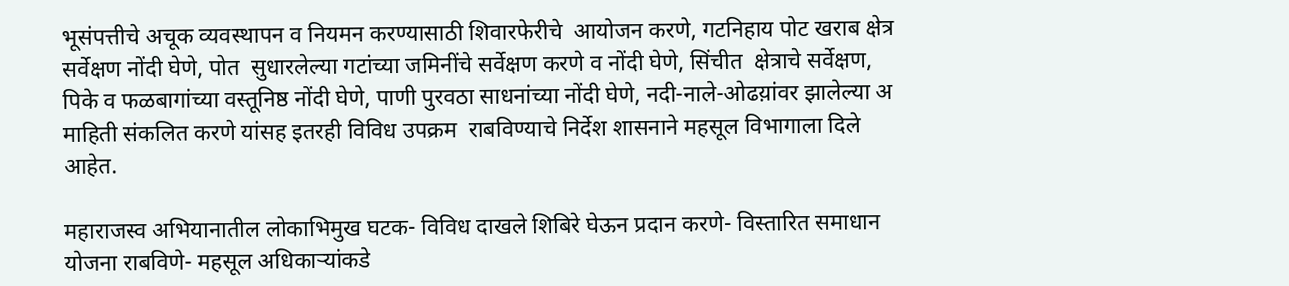भूसंपत्तीचे अचूक व्यवस्थापन व नियमन करण्यासाठी शिवारफेरीचे  आयोजन करणे, गटनिहाय पोट खराब क्षेत्र सर्वेक्षण नोंदी घेणे, पोत  सुधारलेल्या गटांच्या जमिनींचे सर्वेक्षण करणे व नोंदी घेणे, सिंचीत  क्षेत्राचे सर्वेक्षण, पिके व फळबागांच्या वस्तूनिष्ठ नोंदी घेणे, पाणी पुरवठा साधनांच्या नोंदी घेणे, नदी-नाले-ओढय़ांवर झालेल्या अ माहिती संकलित करणे यांसह इतरही विविध उपक्रम  राबविण्याचे निर्देश शासनाने महसूल विभागाला दिले आहेत.

महाराजस्व अभियानातील लोकाभिमुख घटक- विविध दाखले शिबिरे घेऊन प्रदान करणे- विस्तारित समाधान योजना राबविणे- महसूल अधिकार्‍यांकडे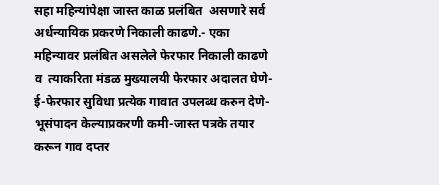सहा महिन्यांपेक्षा जास्त काळ प्रलंबित  असणारे सर्व अर्धन्यायिक प्रकरणे निकाली काढणे.- एका महिन्यावर प्रलंबित असलेले फेरफार निकाली काढणे व  त्याकरिता मंडळ मुख्यालयी फेरफार अदालत घेणे- ई-फेरफार सुविधा प्रत्येक गावात उपलब्ध करुन देणे- भूसंपादन केल्याप्रकरणी कमी-जास्त पत्रके तयार करून गाव दप्तर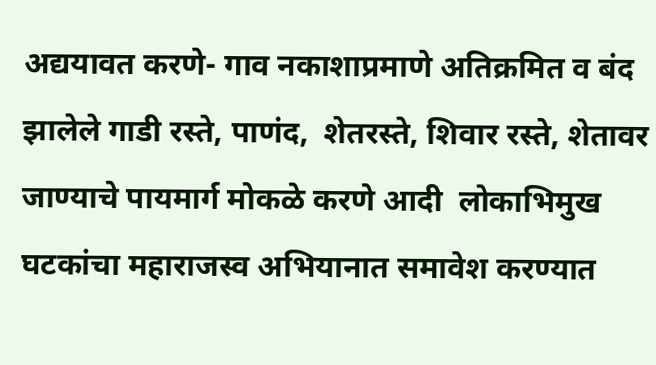अद्ययावत करणे- गाव नकाशाप्रमाणे अतिक्रमित व बंद झालेले गाडी रस्ते, पाणंद,  शेतरस्ते, शिवार रस्ते, शेतावर जाण्याचे पायमार्ग मोकळे करणे आदी  लोकाभिमुख घटकांचा महाराजस्व अभियानात समावेश करण्यात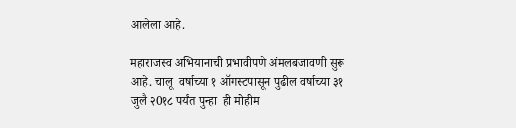आलेला आहे.

महाराजस्व अभियानाची प्रभावीपणे अंमलबजावणी सुरू आहे. चालू  वर्षाच्या १ ऑगस्टपासून पुढील वर्षाच्या ३१ जुलै २0१८ पर्यंत पुन्हा  ही मोहीम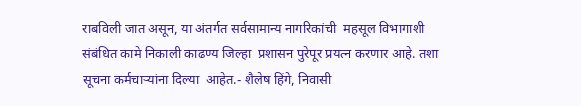राबविली जात असून, या अंतर्गत सर्वसामान्य नागरिकांची  महसूल विभागाशी संबंधित कामे निकाली काढण्य जिल्हा  प्रशासन पुरेपूर प्रयत्न करणार आहे. तशा सूचना कर्मचार्‍यांना दिल्या  आहेत.- शैलेष हिंगे, निवासी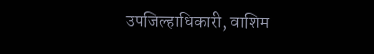उपजिल्हाधिकारी, वाशिम